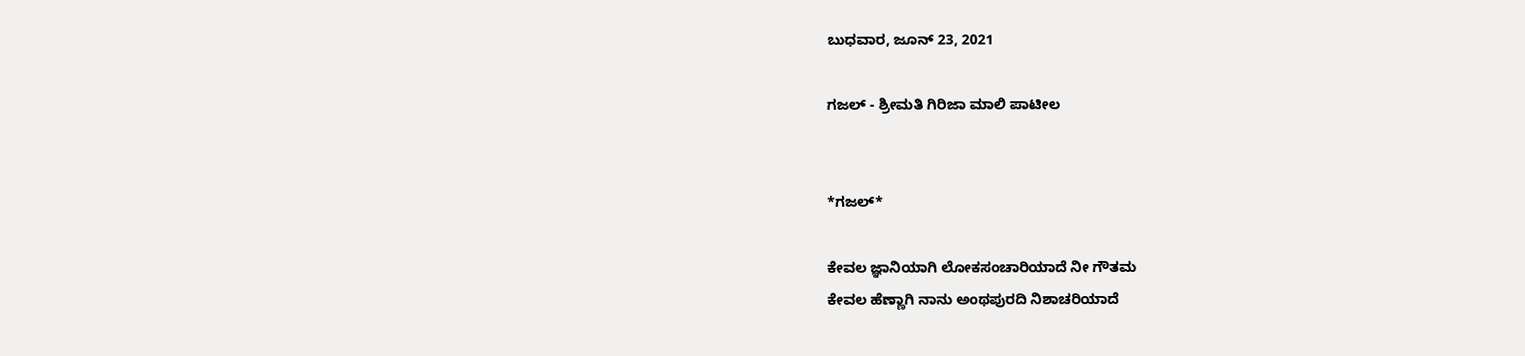ಬುಧವಾರ, ಜೂನ್ 23, 2021

ಗಜಲ್ - ಶ್ರೀಮತಿ ಗಿರಿಜಾ ಮಾಲಿ ಪಾಟೀಲ


*ಗಜಲ್*

ಕೇವಲ ಜ್ಞಾನಿಯಾಗಿ ಲೋಕಸಂಚಾರಿಯಾದೆ ನೀ ಗೌತಮ
ಕೇವಲ ಹೆಣ್ಣಾಗಿ ನಾನು ಅಂಥಪುರದಿ ನಿಶಾಚರಿಯಾದೆ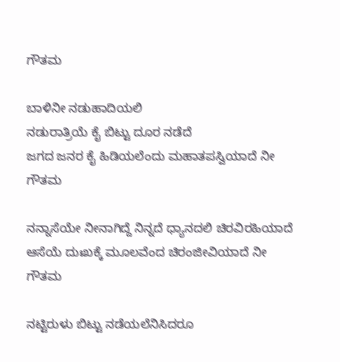ಗೌತಮ

ಬಾಳಿನೀ ನಡುಹಾದಿಯಲಿ
ನಡುರಾತ್ರಿಯೆ ಕೈ ಬಿಟ್ಟು ದೂರ ನಡೆದೆ
ಜಗದ ಜನರ ಕೈ ಹಿಡಿಯಲೆಂದು ಮಹಾತಪಸ್ವಿಯಾದೆ ನೀ ಗೌತಮ

ನನ್ನಾಸೆಯೇ ನೀನಾಗಿದ್ದೆ ನಿನ್ನದೆ ಧ್ಯಾನದಲಿ ಚಿರವಿರಹಿಯಾದೆ
ಆಸೆಯೆ ದುಃಖಕ್ಕೆ ಮೂಲವೆಂದ ಚಿರಂಜೀವಿಯಾದೆ ನೀ ಗೌತಮ

ನಟ್ಟಿರುಳು ಬಿಟ್ಟು ನಡೆಯಲೆನಿಸಿದರೂ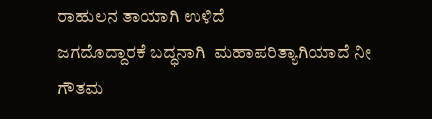ರಾಹುಲನ ತಾಯಾಗಿ ಉಳಿದೆ
ಜಗದೊದ್ದಾರಕೆ ಬದ್ಧನಾಗಿ  ಮಹಾಪರಿತ್ಯಾಗಿಯಾದೆ ನೀ ಗೌತಮ‌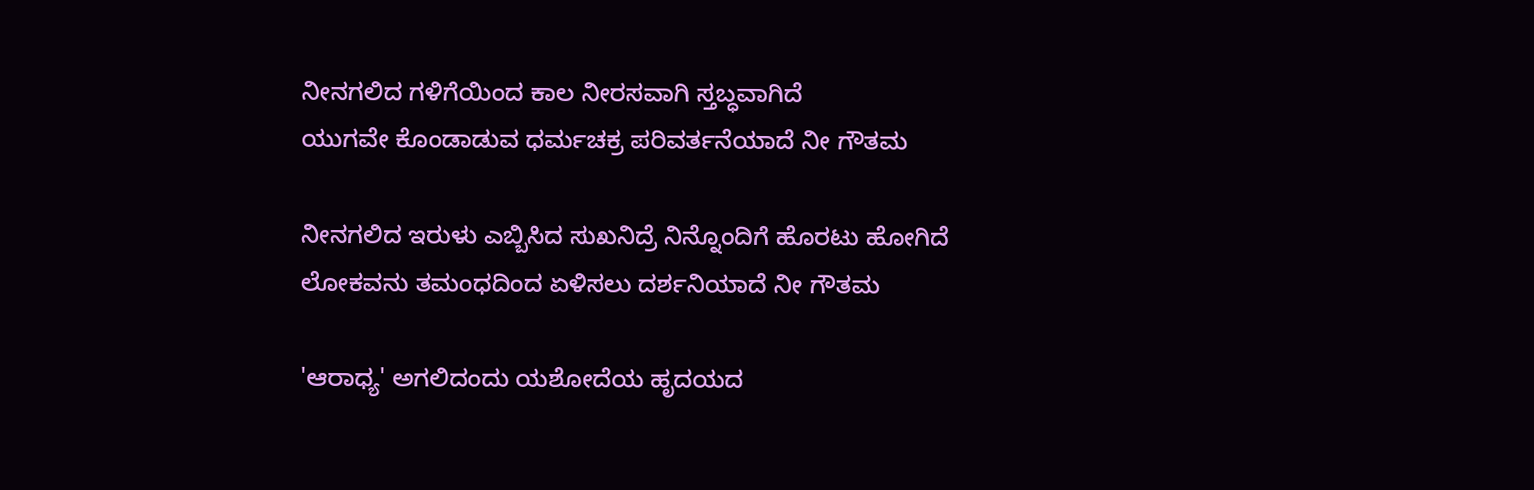ನೀನಗಲಿದ ಗಳಿಗೆಯಿಂದ ಕಾಲ ನೀರಸವಾಗಿ ಸ್ತಬ್ಧವಾಗಿದೆ
ಯುಗವೇ ಕೊಂಡಾಡುವ ಧರ್ಮಚಕ್ರ ಪರಿವರ್ತನೆಯಾದೆ ನೀ ಗೌತಮ

ನೀನಗಲಿದ ಇರುಳು ಎಬ್ಬಿಸಿದ ಸುಖನಿದ್ರೆ ನಿನ್ನೊಂದಿಗೆ ಹೊರಟು ಹೋಗಿದೆ
ಲೋಕವನು ತಮಂಧದಿಂದ ಏಳಿಸಲು ದರ್ಶನಿಯಾದೆ ನೀ ಗೌತಮ

'ಆರಾಧ್ಯ' ಅಗಲಿದಂದು ಯಶೋದೆಯ ಹೃದಯದ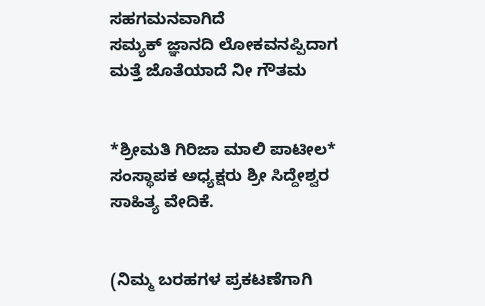ಸಹಗಮನವಾಗಿದೆ
ಸಮ್ಯಕ್ ಜ್ಞಾನದಿ ಲೋಕವನಪ್ಪಿದಾಗ ಮತ್ತೆ ಜೊತೆಯಾದೆ ನೀ ಗೌತಮ


*ಶ್ರೀಮತಿ ಗಿರಿಜಾ ಮಾಲಿ ಪಾಟೀಲ* ಸಂಸ್ಥಾಪಕ ಅಧ್ಯಕ್ಷರು ಶ್ರೀ ಸಿದ್ದೇಶ್ವರ ಸಾಹಿತ್ಯ ವೇದಿಕೆ.


(ನಿಮ್ಮ ಬರಹಗಳ ಪ್ರಕಟಣೆಗಾಗಿ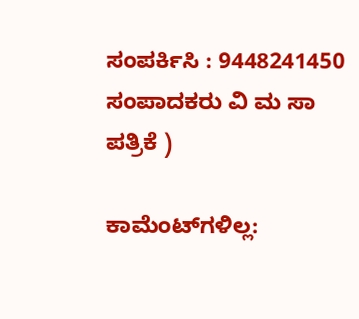ಸಂಪರ್ಕಿಸಿ : 9448241450 ಸಂಪಾದಕರು ವಿ ಮ ಸಾ ಪತ್ರಿಕೆ )

ಕಾಮೆಂಟ್‌ಗಳಿಲ್ಲ: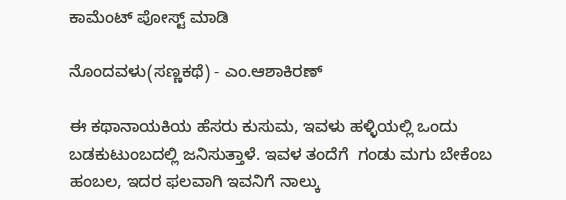ಕಾಮೆಂಟ್‌‌ ಪೋಸ್ಟ್‌ ಮಾಡಿ

ನೊಂದವಳು(ಸಣ್ಣಕಥೆ) - ಎಂ.ಆಶಾಕಿರಣ್

ಈ ಕಥಾನಾಯಕಿಯ ಹೆಸರು ಕುಸುಮ, ಇವಳು ಹಳ್ಳಿಯಲ್ಲಿ ಒಂದು ಬಡಕುಟುಂಬದಲ್ಲಿ ಜನಿಸುತ್ತಾಳೆ. ಇವಳ ತಂದೆಗೆ  ಗಂಡು ಮಗು ಬೇಕೆಂಬ ಹಂಬಲ, ಇದರ ಫಲವಾಗಿ ಇವನಿಗೆ ನಾಲ್ಕು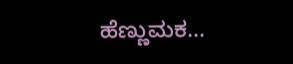ಹೆಣ್ಣುಮಕ...